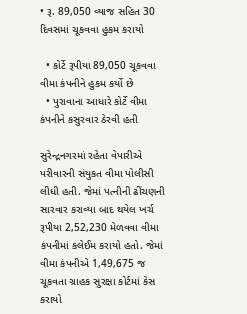• રૂ. 89,050 વ્યાજ સહિત 30 દિવસમાં ચૂકવવા હુકમ કરાયો

  • કોર્ટે રૂપીયા 89,050 ચૂકવવા વીમા કંપનીને હુકમ કર્યો છે
  • પુરાવાના આધારે કોર્ટે વીમા કંપનીને કસુરવાર ઠેરવી હતી

સુરેન્દ્રનગરમાં રહેતા વેપારીએ પરીવારની સંયુકત વીમા પોલીસી લીધી હતી. જેમાં પત્નીની ઢીંચણની સારવાર કરાવ્યા બાદ થયેલ ખર્ચ રૂપીયા 2,52,230 મેળવવા વીમા કંપનીમાં કલેઈમ કરાયો હતો. જેમાં વીમા કંપનીએ 1,49,675 જ ચૂકવતા ગ્રાહક સુરક્ષા કોર્ટમાં કેસ કરાયો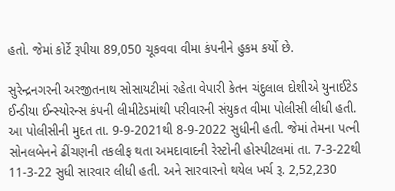હતો. જેમાં કોર્ટે રૂપીયા 89,050 ચૂકવવા વીમા કંપનીને હુકમ કર્યો છે.

સુરેન્દ્રનગરની અરજીતનાથ સોસાયટીમાં રહેતા વેપારી કેતન ચંદુલાલ દોશીએ યુનાઈટેડ ઈન્ડીયા ઈન્સ્યોરન્સ કંપની લીમીટેડમાંથી પરીવારની સંયુકત વીમા પોલીસી લીધી હતી. આ પોલીસીની મુદત તા. 9-9-2021થી 8-9-2022 સુધીની હતી. જેમાં તેમના પત્ની સોનલબેનને ઢીંચણની તકલીફ થતા અમદાવાદની રેસ્ટોની હોસ્પીટલમાં તા. 7-3-22થી 11-3-22 સુધી સારવાર લીધી હતી. અને સારવારનો થયેલ ખર્ચ રૂ. 2,52,230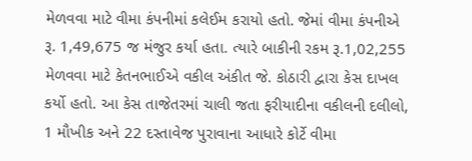મેળવવા માટે વીમા કંપનીમાં કલેઈમ કરાયો હતો. જેમાં વીમા કંપનીએ રૂ. 1,49,675 જ મંજુર કર્યા હતા. ત્યારે બાકીની રકમ રૂ.1,02,255 મેળવવા માટે કેતનભાઈએ વકીલ અંકીત જે. કોઠારી દ્વારા કેસ દાખલ કર્યો હતો. આ કેસ તાજેતરમાં ચાલી જતા ફરીયાદીના વકીલની દલીલો, 1 મૌખીક અને 22 દસ્તાવેજ પુરાવાના આધારે કોર્ટે વીમા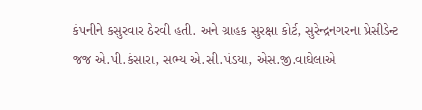કંપનીને કસુરવાર ઠેરવી હતી. અને ગ્રાહક સુરક્ષા કોર્ટ, સુરેન્દ્રનગરના પ્રેસીડેન્ટ જજ એ.પી.કંસારા, સભ્ય એ.સી.પંડયા, એસ.જી.વાઘેલાએ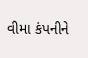વીમા કંપનીને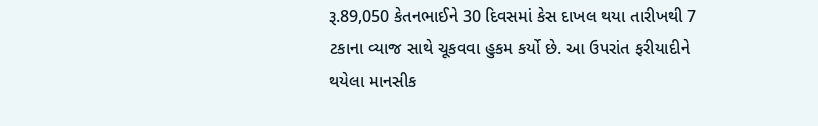રૂ.89,050 કેતનભાઈને 30 દિવસમાં કેસ દાખલ થયા તારીખથી 7 ટકાના વ્યાજ સાથે ચૂકવવા હુકમ કર્યો છે. આ ઉપરાંત ફરીયાદીને થયેલા માનસીક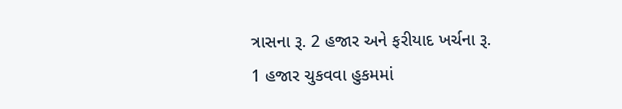ત્રાસના રૂ. 2 હજાર અને ફરીયાદ ખર્ચના રૂ. 1 હજાર ચુકવવા હુકમમાં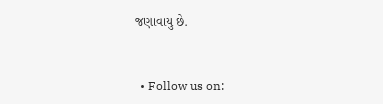જણાવાયુ છે.


  • Follow us on: